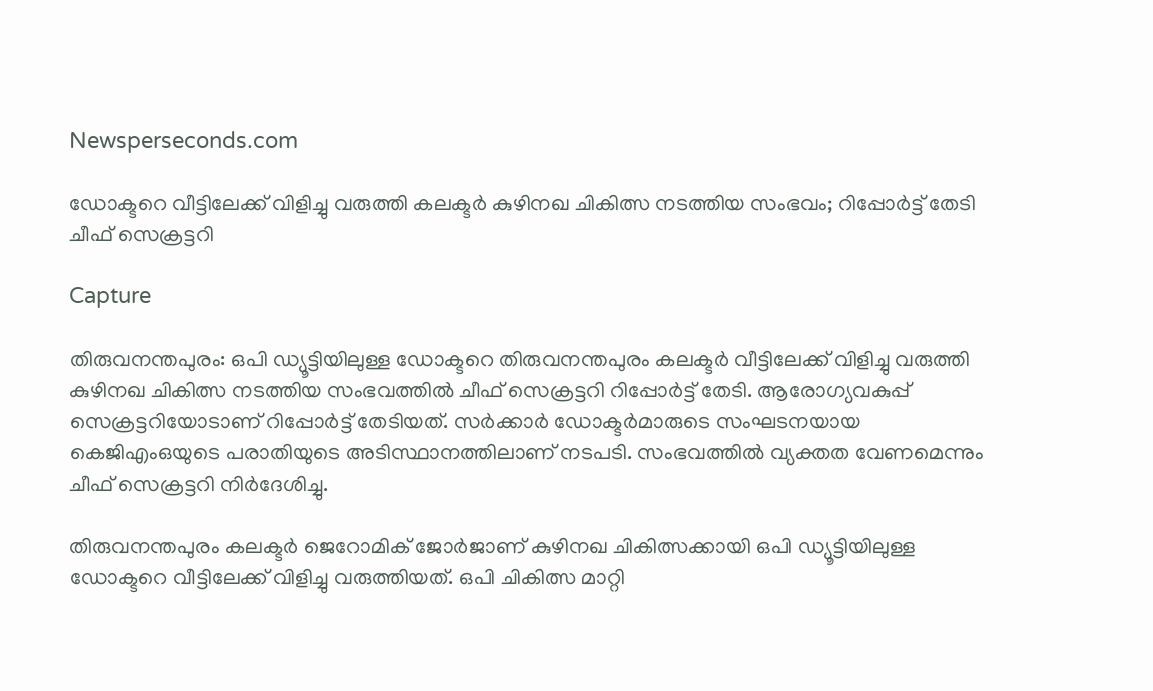Newsperseconds.com

ഡോക്ടറെ വീട്ടിലേക്ക് വിളിച്ചു വരുത്തി കലക്ടര്‍ കുഴിനഖ ചികിത്സ നടത്തിയ സംഭവം; റിപ്പോര്‍ട്ട് തേടി ചീഫ് സെക്രട്ടറി

Capture

തിരുവനന്തപുരം: ഒപി ഡ്യൂട്ടിയിലുള്ള ഡോക്ടറെ തിരുവനന്തപുരം കലക്ടര്‍ വീട്ടിലേക്ക് വിളിച്ചു വരുത്തി കുഴിനഖ ചികിത്സ നടത്തിയ സംഭവത്തില്‍ ചീഫ് സെക്രട്ടറി റിപ്പോര്‍ട്ട് തേടി. ആരോഗ്യവകുപ്പ് സെക്രട്ടറിയോടാണ് റിപ്പോര്‍ട്ട് തേടിയത്. സര്‍ക്കാര്‍ ഡോക്ടര്‍മാരുടെ സംഘടനയായ കെജിഎംഒയുടെ പരാതിയുടെ അടിസ്ഥാനത്തിലാണ് നടപടി. സംഭവത്തില്‍ വ്യക്തത വേണമെന്നും ചീഫ് സെക്രട്ടറി നിര്‍ദേശിച്ചു.

തിരുവനന്തപുരം കലക്ടര്‍ ജെറോമിക് ജോര്‍ജാണ് കുഴിനഖ ചികിത്സക്കായി ഒപി ഡ്യൂട്ടിയിലുള്ള ഡോക്ടറെ വീട്ടിലേക്ക് വിളിച്ചു വരുത്തിയത്. ഒപി ചികിത്സ മാറ്റി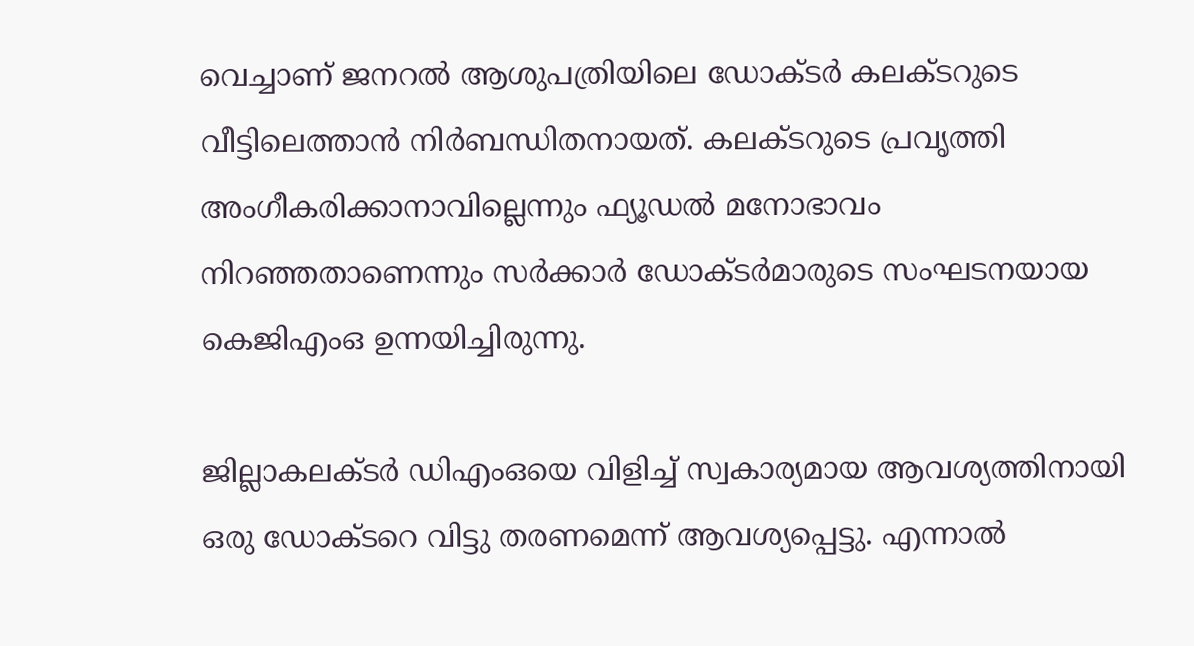വെച്ചാണ് ജനറല്‍ ആശുപത്രിയിലെ ഡോക്ടര്‍ കലക്ടറുടെ വീട്ടിലെത്താന്‍ നിര്‍ബന്ധിതനായത്. കലക്ടറുടെ പ്രവൃത്തി അംഗീകരിക്കാനാവില്ലെന്നും ഫ്യൂഡല്‍ മനോഭാവം നിറഞ്ഞതാണെന്നും സര്‍ക്കാര്‍ ഡോക്ടര്‍മാരുടെ സംഘടനയായ കെജിഎംഒ ഉന്നയിച്ചിരുന്നു.

ജില്ലാകലക്ടര്‍ ഡിഎംഒയെ വിളിച്ച് സ്വകാര്യമായ ആവശ്യത്തിനായി ഒരു ഡോക്ടറെ വിട്ടു തരണമെന്ന് ആവശ്യപ്പെട്ടു. എന്നാല്‍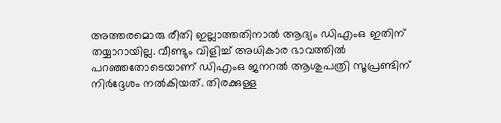അത്തരമൊരു രീതി ഇല്ലാത്തതിനാല്‍ ആദ്യം ഡിഎംഒ ഇതിന് തയ്യാറായില്ല. വീണ്ടും വിളിച്ച് അധികാര ഭാവത്തില്‍ പറഞ്ഞതോടെയാണ് ഡിഎംഒ ജനറല്‍ ആശുപത്രി സൂപ്രണ്ടിന് നിര്‍ദ്ദേശം നല്‍കിയത്. തിരക്കുള്ള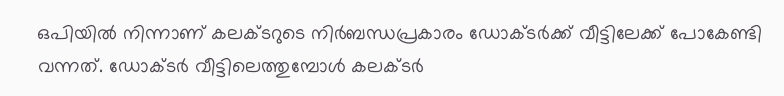ഒപിയില്‍ നിന്നാണ് കലക്ടറുടെ നിര്‍ബന്ധപ്രകാരം ഡോക്ടര്‍ക്ക് വീട്ടിലേക്ക് പോകേണ്ടി വന്നത്. ഡോക്ടര്‍ വീട്ടിലെത്തുമ്പോള്‍ കലക്ടര്‍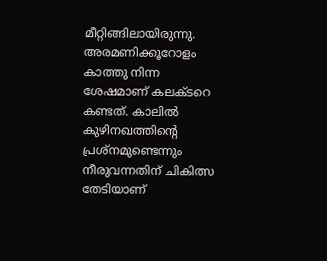മീറ്റിങ്ങിലായിരുന്നു. അരമണിക്കൂറോളം കാത്തു നിന്ന ശേഷമാണ് കലക്ടറെ കണ്ടത്. കാലില്‍ കുഴിനഖത്തിന്റെ പ്രശ്‌നമുണ്ടെന്നും നീരുവന്നതിന് ചികിത്സ തേടിയാണ്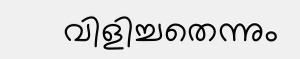വിളിച്ചതെന്നും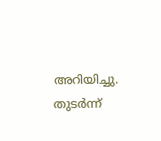അറിയിച്ചു. തുടര്‍ന്ന്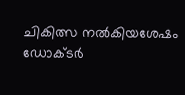ചികിത്സ നല്‍കിയശേഷം ഡോക്ടര്‍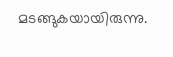മടങ്ങുകയായിരുന്നു.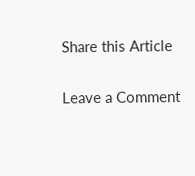Share this Article

Leave a Comment